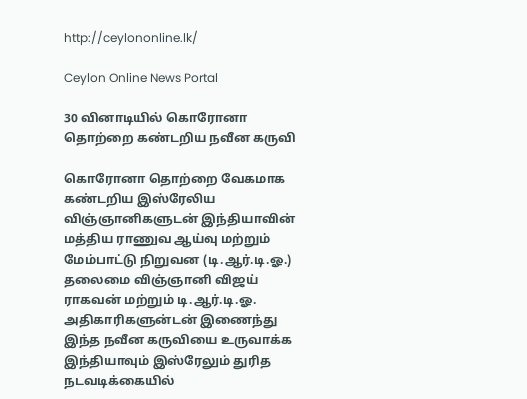http://ceylononline.lk/

Ceylon Online News Portal

30 வினாடியில் கொரோனா தொற்றை கண்டறிய நவீன கருவி

கொரோனா தொற்றை வேகமாக கண்டறிய இஸ்ரேலிய  விஞ்ஞானிகளுடன் இந்தியாவின் மத்திய ராணுவ ஆய்வு மற்றும் மேம்பாட்டு நிறுவன (டி.ஆர்.டி.ஓ.) தலைமை விஞ்ஞானி விஜய் ராகவன் மற்றும் டி.ஆர்.டி.ஓ. அதிகாரிகளுன்டன் இணைந்து இந்த நவீன கருவியை உருவாக்க இந்தியாவும் இஸ்ரேலும் துரித நடவடிக்கையில்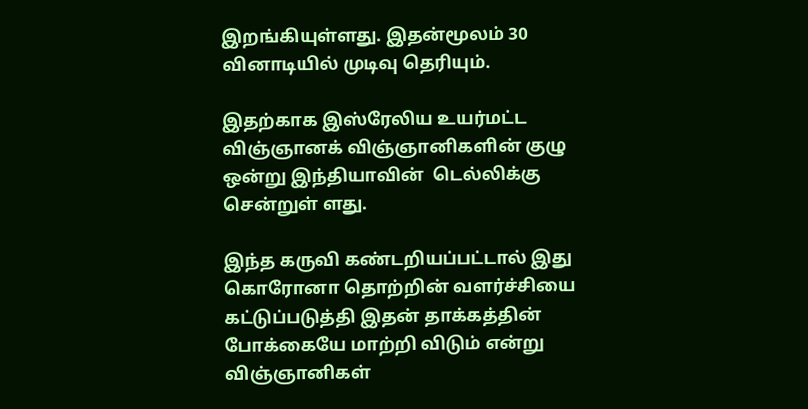இறங்கியுள்ளது. இதன்மூலம் 30 வினாடியில் முடிவு தெரியும்.

இதற்காக இஸ்ரேலிய உயர்மட்ட விஞ்ஞானக் விஞ்ஞானிகளின் குழு ஒன்று இந்தியாவின்  டெல்லிக்கு சென்றுள் ளது.

இந்த கருவி கண்டறியப்பட்டால் இது கொரோனா தொற்றின் வளர்ச்சியை கட்டுப்படுத்தி இதன் தாக்கத்தின் போக்கையே மாற்றி விடும் என்று விஞ்ஞானிகள்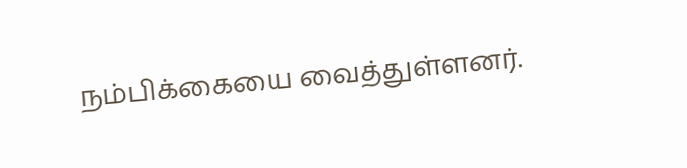நம்பிக்கையை வைத்துள்ளனர்.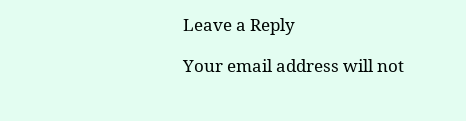Leave a Reply

Your email address will not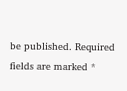be published. Required fields are marked *